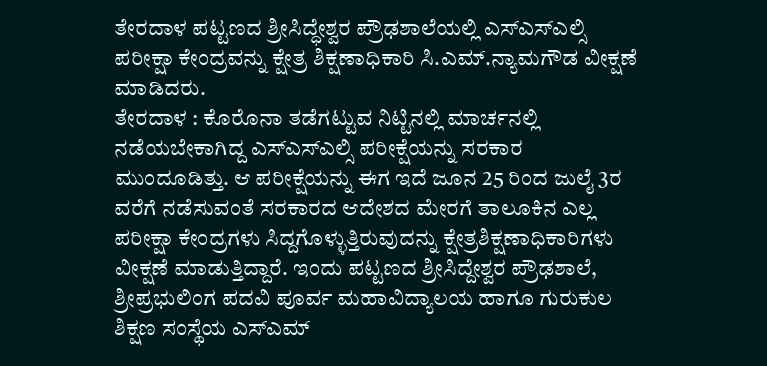ತೇರದಾಳ ಪಟ್ಟಣದ ಶ್ರೀಸಿದ್ಧೇಶ್ವರ ಪ್ರೌಢಶಾಲೆಯಲ್ಲಿ ಎಸ್ಎಸ್ಎಲ್ಸಿ ಪರೀಕ್ಷಾ ಕೇಂದ್ರವನ್ನು ಕ್ಷೇತ್ರ ಶಿಕ್ಷಣಾಧಿಕಾರಿ ಸಿ.ಎಮ್.ನ್ಯಾಮಗೌಡ ವೀಕ್ಷಣೆ ಮಾಡಿದರು.
ತೇರದಾಳ : ಕೊರೊನಾ ತಡೆಗಟ್ಟುವ ನಿಟ್ಟಿನಲ್ಲಿ ಮಾರ್ಚನಲ್ಲಿ ನಡೆಯಬೇಕಾಗಿದ್ದ ಎಸ್ಎಸ್ಎಲ್ಸಿ ಪರೀಕ್ಷೆಯನ್ನು ಸರಕಾರ ಮುಂದೂಡಿತ್ತು. ಆ ಪರೀಕ್ಷೆಯನ್ನು ಈಗ ಇದೆ ಜೂನ 25 ರಿಂದ ಜುಲೈ 3ರ ವರೆಗೆ ನಡೆಸುವಂತೆ ಸರಕಾರದ ಆದೇಶದ ಮೇರಗೆ ತಾಲೂಕಿನ ಎಲ್ಲ ಪರೀಕ್ಷಾ ಕೇಂದ್ರಗಳು ಸಿದ್ದಗೊಳ್ಳುತ್ತಿರುವುದನ್ನು ಕ್ಷೇತ್ರಶಿಕ್ಷಣಾಧಿಕಾರಿಗಳು ವೀಕ್ಷಣೆ ಮಾಡುತ್ತಿದ್ದಾರೆ. ಇಂದು ಪಟ್ಟಣದ ಶ್ರೀಸಿದ್ದೇಶ್ವರ ಪ್ರೌಢಶಾಲೆ, ಶ್ರೀಪ್ರಭುಲಿಂಗ ಪದವಿ ಪೂರ್ವ ಮಹಾವಿದ್ಯಾಲಯ ಹಾಗೂ ಗುರುಕುಲ ಶಿಕ್ಷಣ ಸಂಸ್ಥೆಯ ಎಸ್ಎಮ್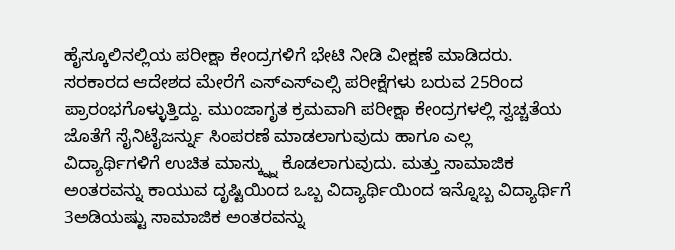ಹೈಸ್ಕೂಲಿನಲ್ಲಿಯ ಪರೀಕ್ಷಾ ಕೇಂದ್ರಗಳಿಗೆ ಭೇಟಿ ನೀಡಿ ವೀಕ್ಷಣೆ ಮಾಡಿದರು.
ಸರಕಾರದ ಆದೇಶದ ಮೇರೆಗೆ ಎಸ್ಎಸ್ಎಲ್ಸಿ ಪರೀಕ್ಷೆಗಳು ಬರುವ 25ರಿಂದ ಪ್ರಾರಂಭಗೊಳ್ಳುತ್ತಿದ್ದು. ಮುಂಜಾಗೃತ ಕ್ರಮವಾಗಿ ಪರೀಕ್ಷಾ ಕೇಂದ್ರಗಳಲ್ಲಿ ಸ್ವಚ್ಚತೆಯ ಜೊತೆಗೆ ಸೈನಿಟೈಜರ್ನ್ನು ಸಿಂಪರಣೆ ಮಾಡಲಾಗುವುದು ಹಾಗೂ ಎಲ್ಲ ವಿದ್ಯಾರ್ಥಿಗಳಿಗೆ ಉಚಿತ ಮಾಸ್ಕ್ನ್ನು ಕೊಡಲಾಗುವುದು. ಮತ್ತು ಸಾಮಾಜಿಕ ಅಂತರವನ್ನು ಕಾಯುವ ದೃಷ್ಟಿಯಿಂದ ಒಬ್ಬ ವಿದ್ಯಾರ್ಥಿಯಿಂದ ಇನ್ನೊಬ್ಬ ವಿದ್ಯಾರ್ಥಿಗೆ 3ಅಡಿಯಷ್ಟು ಸಾಮಾಜಿಕ ಅಂತರವನ್ನು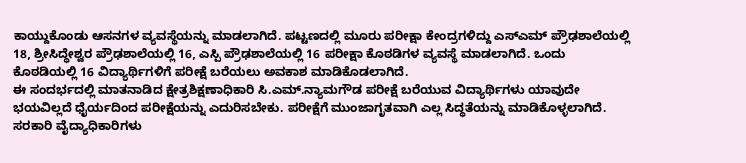ಕಾಯ್ದುಕೊಂಡು ಆಸನಗಳ ವ್ಯವಸ್ಥೆಯನ್ನು ಮಾಡಲಾಗಿದೆ. ಪಟ್ಟಣದಲ್ಲಿ ಮೂರು ಪರೀಕ್ಷಾ ಕೇಂದ್ರಗಳಿದ್ದು ಎಸ್ಎಮ್ ಪ್ರೌಢಶಾಲೆಯಲ್ಲಿ 18, ಶ್ರೀಸಿದ್ಧೇಶ್ವರ ಪ್ರೌಢಶಾಲೆಯಲ್ಲಿ 16, ಎಸ್ಪಿ ಪ್ರೌಢಶಾಲೆಯಲ್ಲಿ 16 ಪರೀಕ್ಷಾ ಕೊಠಡಿಗಳ ವ್ಯವಸ್ಥೆ ಮಾಡಲಾಗಿದೆ. ಒಂದು ಕೊಠಡಿಯಲ್ಲಿ 16 ವಿದ್ಯಾರ್ಥಿಗಳಿಗೆ ಪರೀಕ್ಷೆ ಬರೆಯಲು ಅವಕಾಶ ಮಾಡಿಕೊಡಲಾಗಿದೆ.
ಈ ಸಂದರ್ಭದಲ್ಲಿ ಮಾತನಾಡಿದ ಕ್ಷೇತ್ರಶಿಕ್ಷಣಾಧಿಕಾರಿ ಸಿ.ಎಮ್.ನ್ಯಾಮಗೌಡ ಪರೀಕ್ಷೆ ಬರೆಯುವ ವಿದ್ಯಾರ್ಥಿಗಳು ಯಾವುದೇ ಭಯವಿಲ್ಲದೆ ಧೈರ್ಯದಿಂದ ಪರೀಕ್ಷೆಯನ್ನು ಎದುರಿಸಬೇಕು. ಪರೀಕ್ಷೆಗೆ ಮುಂಜಾಗೃತವಾಗಿ ಎಲ್ಲ ಸಿದ್ಧತೆಯನ್ನು ಮಾಡಿಕೊಳ್ಳಲಾಗಿದೆ. ಸರಕಾರಿ ವೈದ್ಯಾಧಿಕಾರಿಗಳು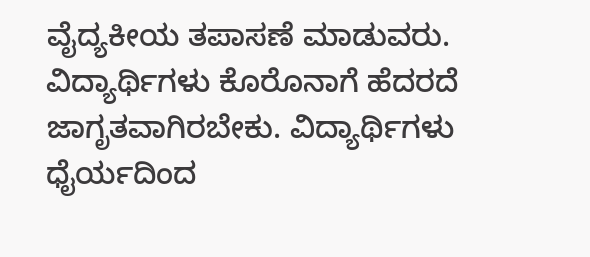ವೈದ್ಯಕೀಯ ತಪಾಸಣೆ ಮಾಡುವರು. ವಿದ್ಯಾರ್ಥಿಗಳು ಕೊರೊನಾಗೆ ಹೆದರದೆ ಜಾಗೃತವಾಗಿರಬೇಕು. ವಿದ್ಯಾರ್ಥಿಗಳು ಧೈರ್ಯದಿಂದ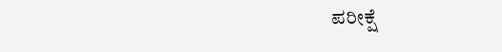ಪರೀಕ್ಷೆ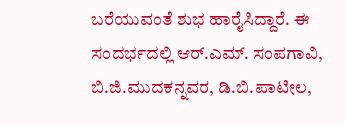ಬರೆಯುವಂತೆ ಶುಭ ಹಾರೈಸಿದ್ದಾರೆ. ಈ ಸಂದರ್ಭದಲ್ಲಿ ಆರ್.ಎಮ್. ಸಂಪಗಾವಿ, ಬಿ.ಜಿ.ಮುದಕನ್ನವರ, ಡಿ.ಬಿ.ಪಾಟೀಲ,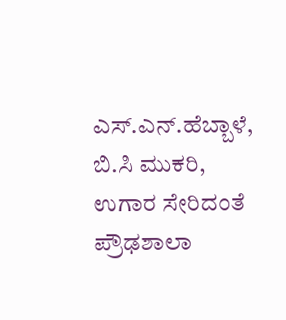ಎಸ್.ಎನ್.ಹೆಬ್ಬಾಳೆ, ಬಿ.ಸಿ ಮುಕರಿ, ಉಗಾರ ಸೇರಿದಂತೆ ಪ್ರೌಢಶಾಲಾ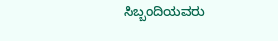ಸಿಬ್ಬಂದಿಯವರು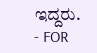ಇದ್ದರು.
- FOR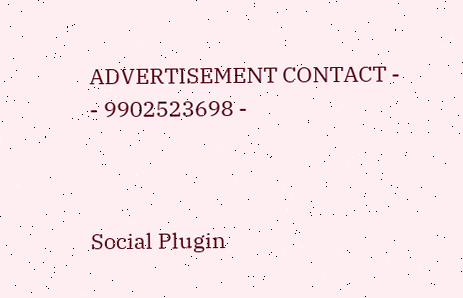ADVERTISEMENT CONTACT -
- 9902523698 -



Social Plugin